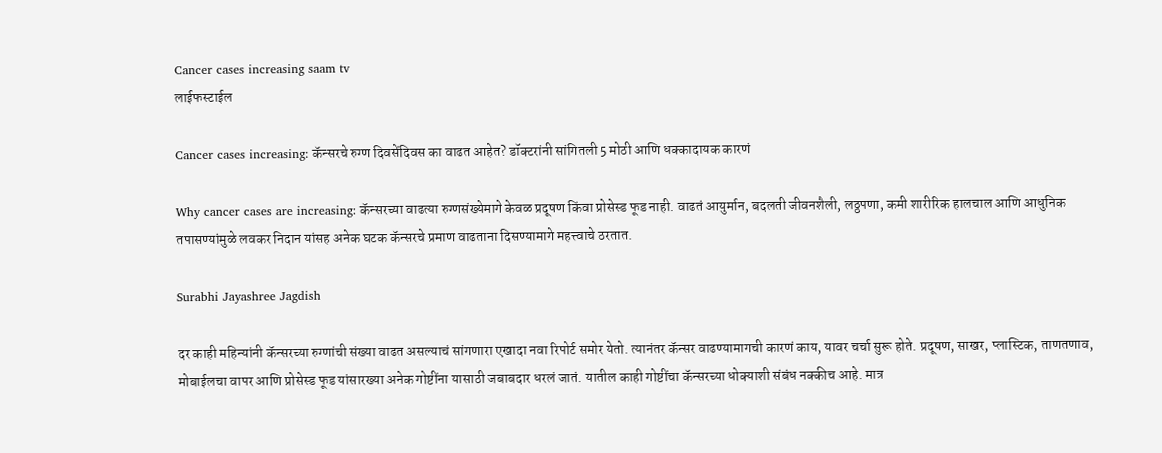Cancer cases increasing saam tv
लाईफस्टाईल

Cancer cases increasing: कॅन्सरचे रुग्ण दिवसेंदिवस का वाढत आहेत? डॉक्टरांनी सांगितली 5 मोठी आणि धक्कादायक कारणं

Why cancer cases are increasing: कॅन्सरच्या वाढत्या रुग्णसंख्येमागे केवळ प्रदूषण किंवा प्रोसेस्ड फूड नाही. वाढतं आयुर्मान, बदलती जीवनशैली, लठ्ठपणा, कमी शारीरिक हालचाल आणि आधुनिक तपासण्यांमुळे लवकर निदान यांसह अनेक घटक कॅन्सरचे प्रमाण वाढताना दिसण्यामागे महत्त्वाचे ठरतात.

Surabhi Jayashree Jagdish

दर काही महिन्यांनी कॅन्सरच्या रुग्णांची संख्या वाढत असल्याचं सांगणारा एखादा नवा रिपोर्ट समोर येतो. त्यानंतर कॅन्सर वाढण्यामागची कारणं काय, यावर चर्चा सुरू होते. प्रदूषण, साखर, प्लास्टिक, ताणतणाव, मोबाईलचा वापर आणि प्रोसेस्ड फूड यांसारख्या अनेक गोष्टींना यासाठी जबाबदार धरलं जातं. यातील काही गोष्टींचा कॅन्सरच्या धोक्याशी संबंध नक्कीच आहे. मात्र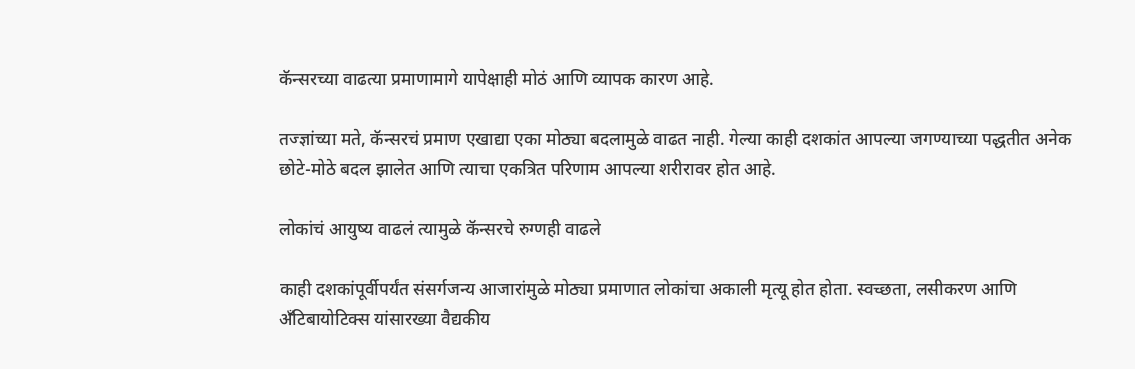कॅन्सरच्या वाढत्या प्रमाणामागे यापेक्षाही मोठं आणि व्यापक कारण आहे.

तज्ज्ञांच्या मते, कॅन्सरचं प्रमाण एखाद्या एका मोठ्या बदलामुळे वाढत नाही. गेल्या काही दशकांत आपल्या जगण्याच्या पद्धतीत अनेक छोटे-मोठे बदल झालेत आणि त्याचा एकत्रित परिणाम आपल्या शरीरावर होत आहे.

लोकांचं आयुष्य वाढलं त्यामुळे कॅन्सरचे रुग्णही वाढले

काही दशकांपूर्वीपर्यंत संसर्गजन्य आजारांमुळे मोठ्या प्रमाणात लोकांचा अकाली मृत्यू होत होता. स्वच्छता, लसीकरण आणि अँटिबायोटिक्स यांसारख्या वैद्यकीय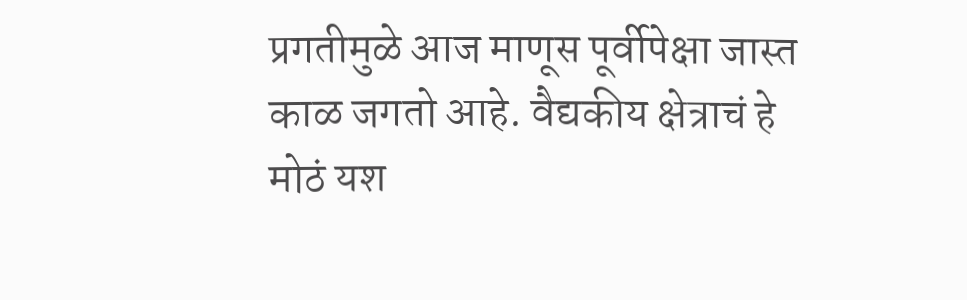प्रगतीमुळे आज माणूस पूर्वीपेक्षा जास्त काळ जगतो आहे. वैद्यकीय क्षेत्राचं हे मोठं यश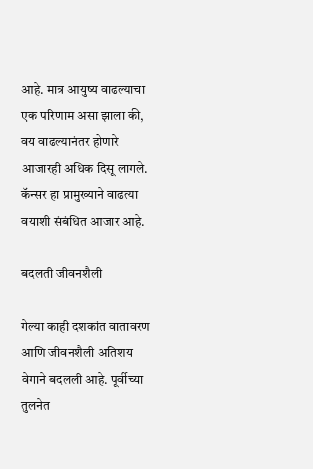आहे. मात्र आयुष्य वाढल्याचा एक परिणाम असा झाला की, वय वाढल्यानंतर होणारे आजारही अधिक दिसू लागले. कॅन्सर हा प्रामुख्याने वाढत्या वयाशी संबंधित आजार आहे.

बदलती जीवनशैली

गेल्या काही दशकांत वातावरण आणि जीवनशैली अतिशय वेगाने बदलली आहे. पूर्वीच्या तुलनेत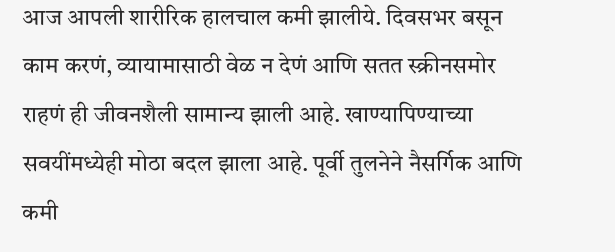आज आपली शारीरिक हालचाल कमी झालीये. दिवसभर बसून काम करणं, व्यायामासाठी वेळ न देणं आणि सतत स्क्रीनसमोर राहणं ही जीवनशैली सामान्य झाली आहे. खाण्यापिण्याच्या सवयींमध्येही मोठा बदल झाला आहे. पूर्वी तुलनेने नैसर्गिक आणि कमी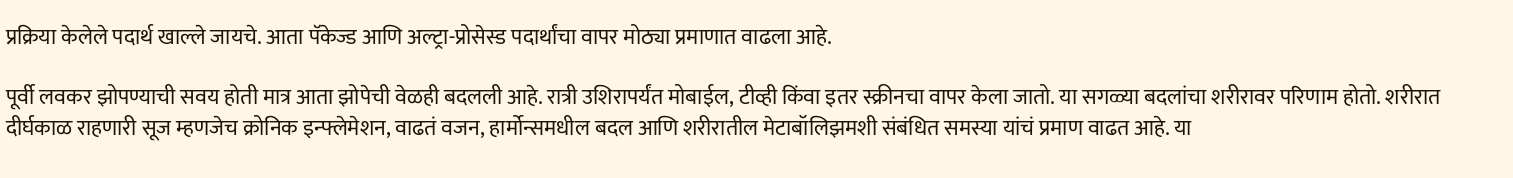प्रक्रिया केलेले पदार्थ खाल्ले जायचे. आता पॅकेज्ड आणि अल्ट्रा-प्रोसेस्ड पदार्थांचा वापर मोठ्या प्रमाणात वाढला आहे.

पूर्वी लवकर झोपण्याची सवय होती मात्र आता झोपेची वेळही बदलली आहे. रात्री उशिरापर्यंत मोबाईल, टीव्ही किंवा इतर स्क्रीनचा वापर केला जातो. या सगळ्या बदलांचा शरीरावर परिणाम होतो. शरीरात दीर्घकाळ राहणारी सूज म्हणजेच क्रोनिक इन्फ्लेमेशन, वाढतं वजन, हार्मोन्समधील बदल आणि शरीरातील मेटाबॉलिझमशी संबंधित समस्या यांचं प्रमाण वाढत आहे. या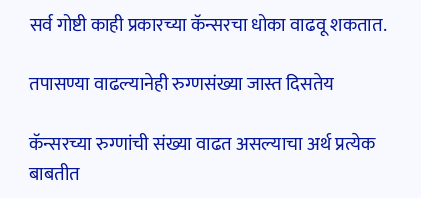सर्व गोष्टी काही प्रकारच्या कॅन्सरचा धोका वाढवू शकतात.

तपासण्या वाढल्यानेही रुग्णसंख्या जास्त दिसतेय

कॅन्सरच्या रुग्णांची संख्या वाढत असल्याचा अर्थ प्रत्येक बाबतीत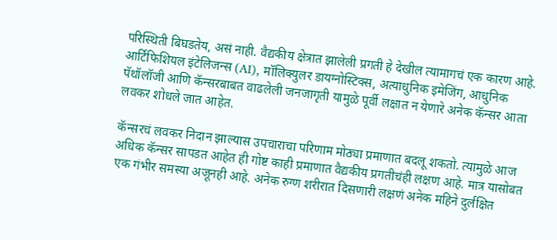परिस्थिती बिघडतेय, असं नाही. वैद्यकीय क्षेत्रात झालेली प्रगती हे देखील त्यामागचं एक कारण आहे. आर्टिफिशियल इंटेलिजन्स (AI), मॉलिक्युलर डायग्नोस्टिक्स, अत्याधुनिक इमेजिंग, आधुनिक पॅथॉलॉजी आणि कॅन्सरबाबत वाढलेली जनजागृती यामुळे पूर्वी लक्षात न येणारे अनेक कॅन्सर आता लवकर शोधले जात आहेत.

कॅन्सरचं लवकर निदान झाल्यास उपचाराचा परिणाम मोठ्या प्रमाणात बदलू शकतो. त्यामुळे आज अधिक कॅन्सर सापडत आहेत ही गोष्ट काही प्रमाणात वैद्यकीय प्रगतीचंही लक्षण आहे. मात्र यासोबत एक गंभीर समस्या अजूनही आहे. अनेक रुग्ण शरीरात दिसणारी लक्षणं अनेक महिने दुर्लक्षित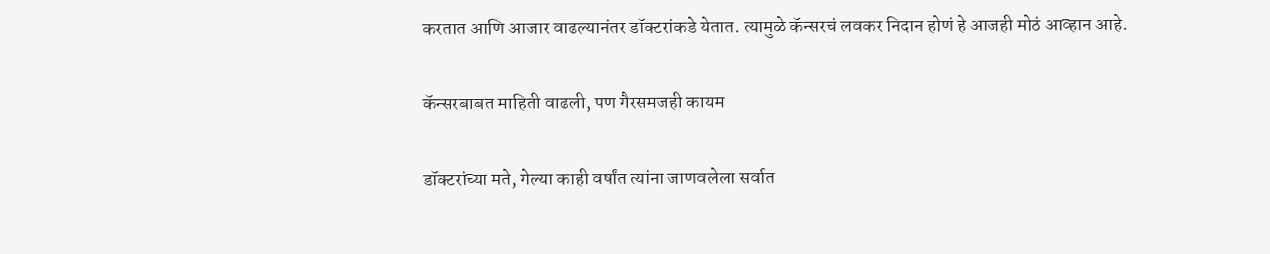करतात आणि आजार वाढल्यानंतर डॉक्टरांकडे येतात. त्यामुळे कॅन्सरचं लवकर निदान होणं हे आजही मोठं आव्हान आहे.

कॅन्सरबाबत माहिती वाढली, पण गैरसमजही कायम

डॉक्टरांच्या मते, गेल्या काही वर्षांत त्यांना जाणवलेला सर्वात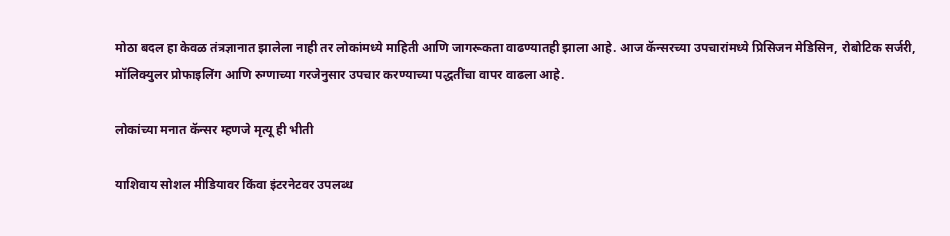मोठा बदल हा केवळ तंत्रज्ञानात झालेला नाही तर लोकांमध्ये माहिती आणि जागरूकता वाढण्यातही झाला आहे. आज कॅन्सरच्या उपचारांमध्ये प्रिसिजन मेडिसिन, रोबोटिक सर्जरी, मॉलिक्युलर प्रोफाइलिंग आणि रुग्णाच्या गरजेनुसार उपचार करण्याच्या पद्धतींचा वापर वाढला आहे.

लोकांच्या मनात कॅन्सर म्हणजे मृत्यू ही भीती

याशिवाय सोशल मीडियावर किंवा इंटरनेटवर उपलब्ध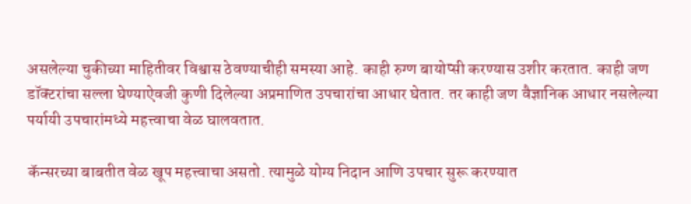असलेल्या चुकीच्या माहितीवर विश्वास ठेवण्याचीही समस्या आहे. काही रुग्ण बायोप्सी करण्यास उशीर करतात. काही जण डॉक्टरांचा सल्ला घेण्याऐवजी कुणी दिलेल्या अप्रमाणित उपचारांचा आधार घेतात. तर काही जण वैज्ञानिक आधार नसलेल्या पर्यायी उपचारांमध्ये महत्त्वाचा वेळ घालवतात.

कॅन्सरच्या बाबतीत वेळ खूप महत्त्वाचा असतो. त्यामुळे योग्य निदान आणि उपचार सुरू करण्यात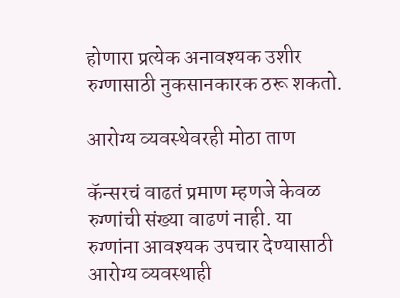होणारा प्रत्येक अनावश्यक उशीर रुग्णासाठी नुकसानकारक ठरू शकतो.

आरोग्य व्यवस्थेवरही मोठा ताण

कॅन्सरचं वाढतं प्रमाण म्हणजे केवळ रुग्णांची संख्या वाढणं नाही. या रुग्णांना आवश्यक उपचार देण्यासाठी आरोग्य व्यवस्थाही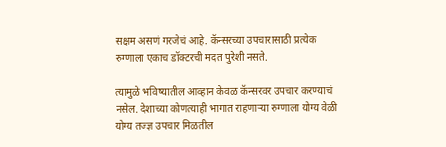सक्षम असणं गरजेचं आहे. कॅन्सरच्या उपचारासाठी प्रत्येक रुग्णाला एकाच डॉक्टरची मदत पुरेशी नसते.

त्यामुळे भविष्यातील आव्हान केवळ कॅन्सरवर उपचार करण्याचं नसेल. देशाच्या कोणत्याही भागात राहणाऱ्या रुग्णाला योग्य वेळी योग्य तज्ज्ञ उपचार मिळतील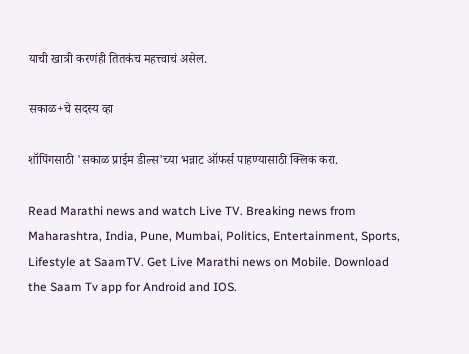याची खात्री करणंही तितकंच महत्त्वाचं असेल.

सकाळ+चे सदस्य व्हा

शॉपिंगसाठी 'सकाळ प्राईम डील्स'च्या भन्नाट ऑफर्स पाहण्यासाठी क्लिक करा.

Read Marathi news and watch Live TV. Breaking news from Maharashtra, India, Pune, Mumbai, Politics, Entertainment, Sports, Lifestyle at SaamTV. Get Live Marathi news on Mobile. Download the Saam Tv app for Android and IOS.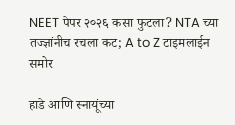NEET पेपर २०२६ कसा फुटला? NTA च्या तज्ज्ञांनीच रचला कट; A to Z टाइमलाईन समोर

हाडे आणि स्नायूंच्या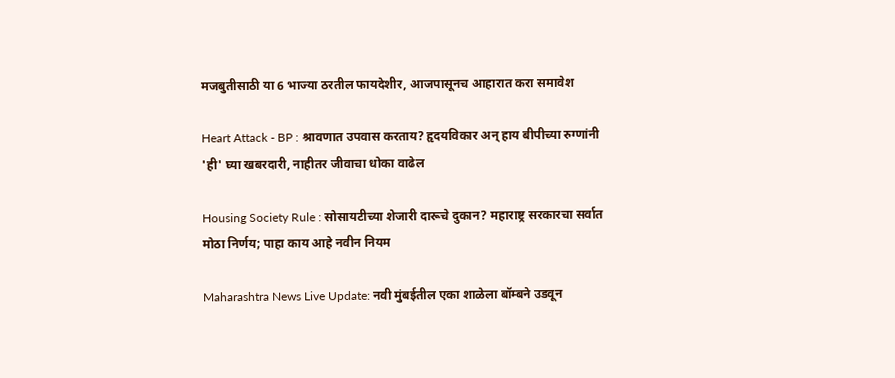मजबुतीसाठी या 6 भाज्या ठरतील फायदेशीर, आजपासूनच आहारात करा समावेश

Heart Attack - BP : श्रावणात उपवास करताय? हृदयविकार अन् हाय बीपीच्या रुग्णांनी 'ही' घ्या खबरदारी, नाहीतर जीवाचा धोका वाढेल

Housing Society Rule : सोसायटीच्या शेजारी दारूचे दुकान? महाराष्ट्र सरकारचा सर्वात मोठा निर्णय; पाहा काय आहे नवीन नियम

Maharashtra News Live Update: नवी मुंबईतील एका शाळेला बॉम्बने उडवून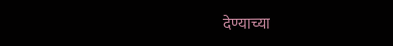देण्याच्या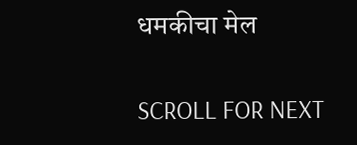धमकीचा मेल

SCROLL FOR NEXT